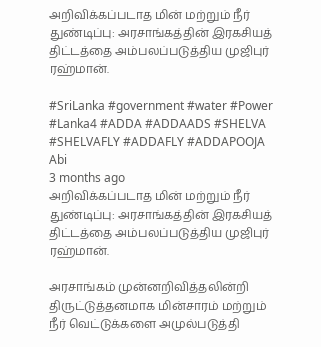அறிவிக்கப்படாத மின் மற்றும் நீர் துண்டிப்பு: அரசாங்கத்தின் இரகசியத் திட்டத்தை அம்பலப்படுத்திய முஜிபுர் ரஹ்மான்.

#SriLanka #government #water #Power #Lanka4 #ADDA #ADDAADS #SHELVA #SHELVAFLY #ADDAFLY #ADDAPOOJA
Abi
3 months ago
அறிவிக்கப்படாத மின் மற்றும் நீர் துண்டிப்பு: அரசாங்கத்தின் இரகசியத் திட்டத்தை அம்பலப்படுத்திய முஜிபுர் ரஹ்மான்.

அரசாங்கம் முன்னறிவித்தலின்றி திருட்டுத்தனமாக மின்சாரம் மற்றும் நீர் வெட்டுக்களை அமுல்படுத்தி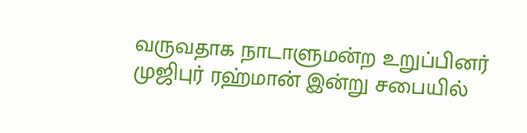வருவதாக நாடாளுமன்ற உறுப்பினர் முஜிபுர் ரஹ்மான் இன்று சபையில்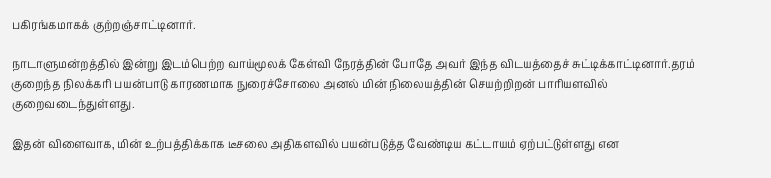பகிரங்கமாகக் குற்றஞ்சாட்டினார்.

நாடாளுமன்றத்தில் இன்று இடம்பெற்ற வாய்மூலக் கேள்வி நேரத்தின் போதே அவர் இந்த விடயத்தைச் சுட்டிக்காட்டினார்.தரம் குறைந்த நிலக்கரி பயன்பாடு காரணமாக நுரைச்சோலை அனல் மின் நிலையத்தின் செயற்றிறன் பாரியளவில் குறைவடைந்துள்ளது.

இதன் விளைவாக, மின் உற்பத்திக்காக டீசலை அதிகளவில் பயன்படுத்த வேண்டிய கட்டாயம் ஏற்பட்டுள்ளது என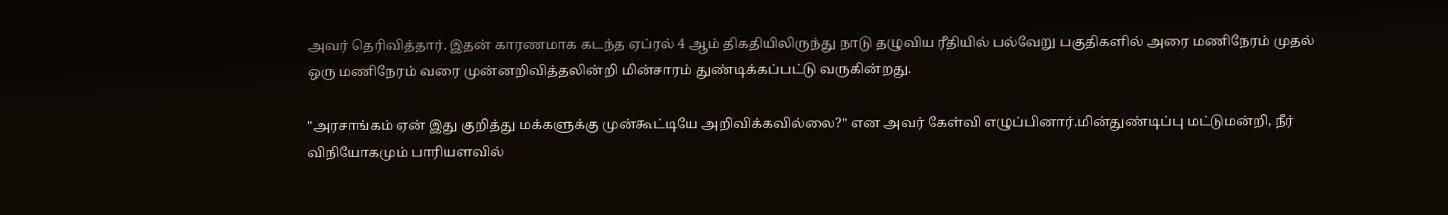அவர் தெரிவித்தார். இதன் காரணமாக கடந்த ஏப்ரல் 4 ஆம் திகதியிலிருந்து நாடு தழுவிய ரீதியில் பல்வேறு பகுதிகளில் அரை மணிநேரம் முதல் ஒரு மணிநேரம் வரை முன்னறிவித்தலின்றி மின்சாரம் துண்டிக்கப்பட்டு வருகின்றது.

"அரசாங்கம் ஏன் இது குறித்து மக்களுக்கு முன்கூட்டியே அறிவிக்கவில்லை?" என அவர் கேள்வி எழுப்பினார்.மின்துண்டிப்பு மட்டுமன்றி, நீர் விநியோகமும் பாரியளவில்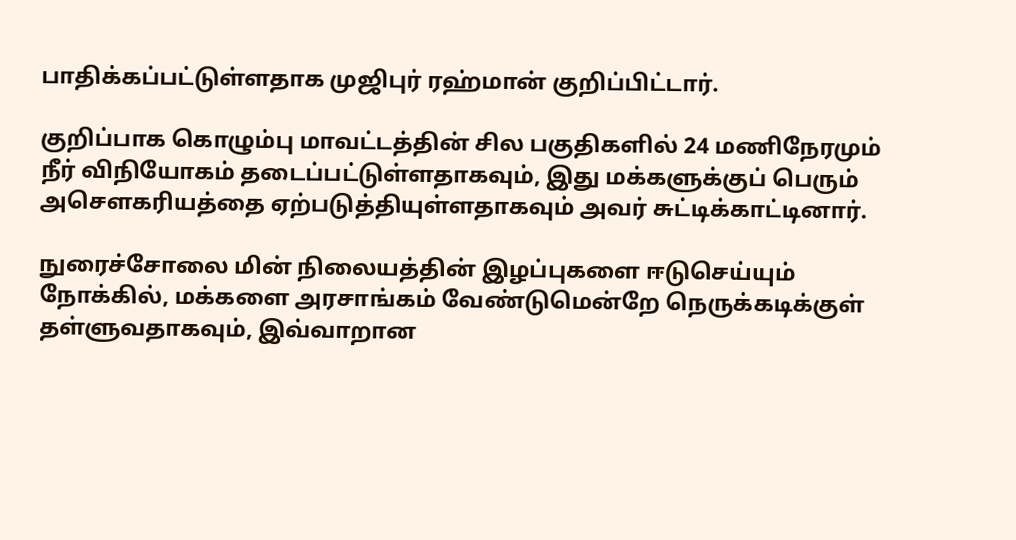பாதிக்கப்பட்டுள்ளதாக முஜிபுர் ரஹ்மான் குறிப்பிட்டார்.

குறிப்பாக கொழும்பு மாவட்டத்தின் சில பகுதிகளில் 24 மணிநேரமும் நீர் விநியோகம் தடைப்பட்டுள்ளதாகவும், இது மக்களுக்குப் பெரும் அசௌகரியத்தை ஏற்படுத்தியுள்ளதாகவும் அவர் சுட்டிக்காட்டினார்.

நுரைச்சோலை மின் நிலையத்தின் இழப்புகளை ஈடுசெய்யும் நோக்கில், மக்களை அரசாங்கம் வேண்டுமென்றே நெருக்கடிக்குள் தள்ளுவதாகவும், இவ்வாறான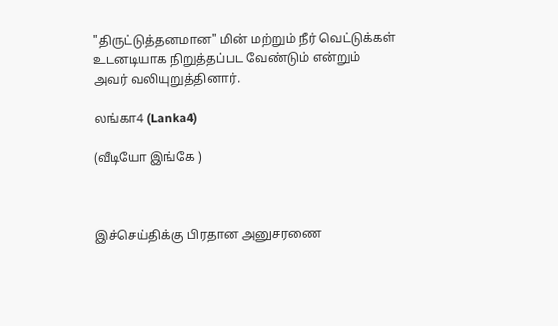"திருட்டுத்தனமான" மின் மற்றும் நீர் வெட்டுக்கள் உடனடியாக நிறுத்தப்பட வேண்டும் என்றும் அவர் வலியுறுத்தினார்.

லங்கா4 (Lanka4)

(வீடியோ இங்கே )



இச்செய்திக்கு பிரதான அனுசரணை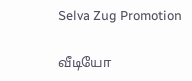Selva Zug Promotion

வீடியோ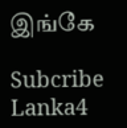இங்கே

Subcribe Lanka4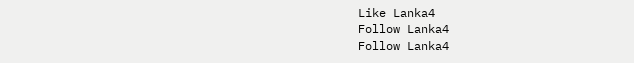Like Lanka4
Follow Lanka4
Follow Lanka4